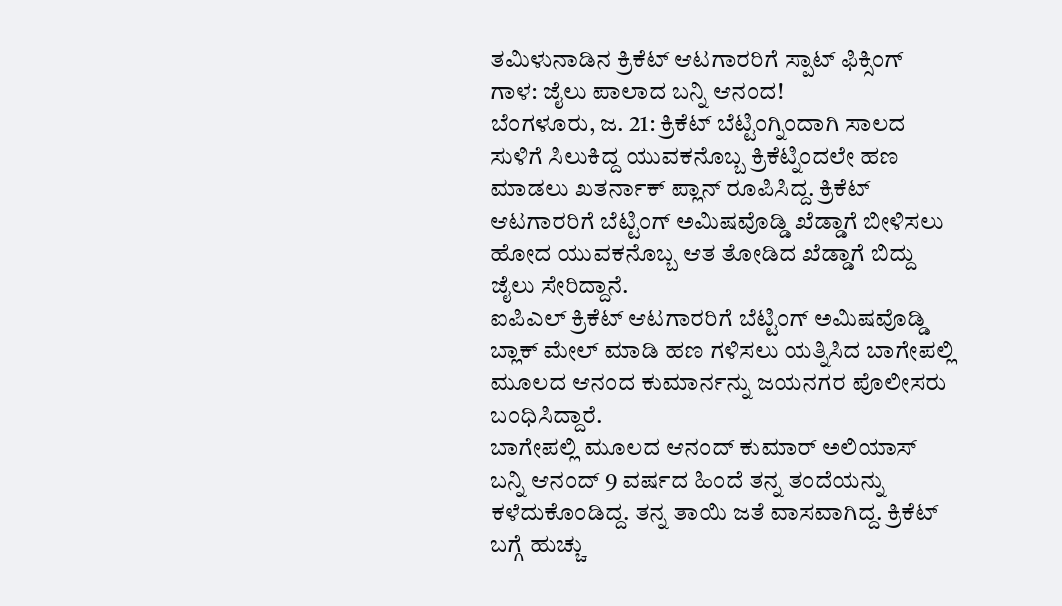ತಮಿಳುನಾಡಿನ ಕ್ರಿಕೆಟ್ ಆಟಗಾರರಿಗೆ ಸ್ಪಾಟ್ ಫಿಕ್ಸಿಂಗ್ ಗಾಳ: ಜೈಲು ಪಾಲಾದ ಬನ್ನಿ ಆನಂದ!
ಬೆಂಗಳೂರು, ಜ. 21: ಕ್ರಿಕೆಟ್ ಬೆಟ್ಟಿಂಗ್ನಿಂದಾಗಿ ಸಾಲದ ಸುಳಿಗೆ ಸಿಲುಕಿದ್ದ ಯುವಕನೊಬ್ಬ ಕ್ರಿಕೆಟ್ನಿಂದಲೇ ಹಣ ಮಾಡಲು ಖತರ್ನಾಕ್ ಪ್ಲಾನ್ ರೂಪಿಸಿದ್ದ. ಕ್ರಿಕೆಟ್ ಆಟಗಾರರಿಗೆ ಬೆಟ್ಟಿಂಗ್ ಅಮಿಷವೊಡ್ಡಿ ಖೆಡ್ಡಾಗೆ ಬೀಳಿಸಲು ಹೋದ ಯುವಕನೊಬ್ಬ ಆತ ತೋಡಿದ ಖೆಡ್ಡಾಗೆ ಬಿದ್ದು ಜೈಲು ಸೇರಿದ್ದಾನೆ.
ಐಪಿಎಲ್ ಕ್ರಿಕೆಟ್ ಆಟಗಾರರಿಗೆ ಬೆಟ್ಟಿಂಗ್ ಅಮಿಷವೊಡ್ಡಿ ಬ್ಲಾಕ್ ಮೇಲ್ ಮಾಡಿ ಹಣ ಗಳಿಸಲು ಯತ್ನಿಸಿದ ಬಾಗೇಪಲ್ಲಿ ಮೂಲದ ಆನಂದ ಕುಮಾರ್ನನ್ನು ಜಯನಗರ ಪೊಲೀಸರು ಬಂಧಿಸಿದ್ದಾರೆ.
ಬಾಗೇಪಲ್ಲಿ ಮೂಲದ ಆನಂದ್ ಕುಮಾರ್ ಅಲಿಯಾಸ್ ಬನ್ನಿ ಆನಂದ್ 9 ವರ್ಷದ ಹಿಂದೆ ತನ್ನ ತಂದೆಯನ್ನು ಕಳೆದುಕೊಂಡಿದ್ದ. ತನ್ನ ತಾಯಿ ಜತೆ ವಾಸವಾಗಿದ್ದ. ಕ್ರಿಕೆಟ್ ಬಗ್ಗೆ ಹುಚ್ಚು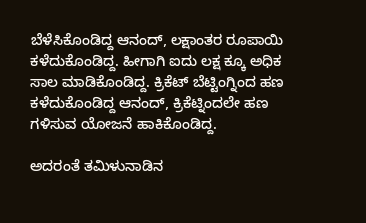ಬೆಳೆಸಿಕೊಂಡಿದ್ದ ಆನಂದ್, ಲಕ್ಷಾಂತರ ರೂಪಾಯಿ ಕಳೆದುಕೊಂಡಿದ್ದ. ಹೀಗಾಗಿ ಐದು ಲಕ್ಷ ಕ್ಕೂ ಅಧಿಕ ಸಾಲ ಮಾಡಿಕೊಂಡಿದ್ದ. ಕ್ರಿಕೆಟ್ ಬೆಟ್ಟಿಂಗ್ನಿಂದ ಹಣ ಕಳೆದುಕೊಂಡಿದ್ದ ಆನಂದ್, ಕ್ರಿಕೆಟ್ನಿಂದಲೇ ಹಣ ಗಳಿಸುವ ಯೋಜನೆ ಹಾಕಿಕೊಂಡಿದ್ದ.

ಅದರಂತೆ ತಮಿಳುನಾಡಿನ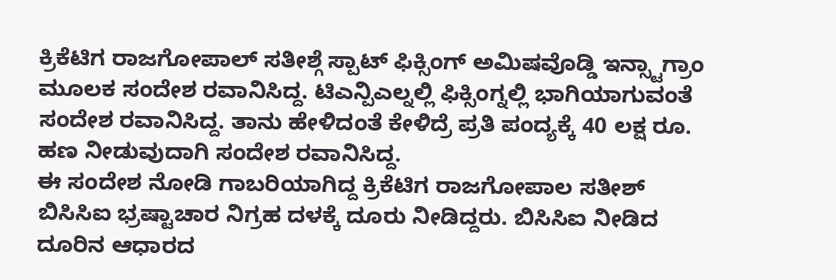ಕ್ರಿಕೆಟಿಗ ರಾಜಗೋಪಾಲ್ ಸತೀಶ್ಗೆ ಸ್ಪಾಟ್ ಫಿಕ್ಸಿಂಗ್ ಅಮಿಷವೊಡ್ಡಿ ಇನ್ಸ್ಟಾಗ್ರಾಂ ಮೂಲಕ ಸಂದೇಶ ರವಾನಿಸಿದ್ದ. ಟಿಎನ್ಪಿಎಲ್ನಲ್ಲಿ ಫಿಕ್ಸಿಂಗ್ನಲ್ಲಿ ಭಾಗಿಯಾಗುವಂತೆ ಸಂದೇಶ ರವಾನಿಸಿದ್ದ. ತಾನು ಹೇಳಿದಂತೆ ಕೇಳಿದ್ರೆ ಪ್ರತಿ ಪಂದ್ಯಕ್ಕೆ 40 ಲಕ್ಷ ರೂ. ಹಣ ನೀಡುವುದಾಗಿ ಸಂದೇಶ ರವಾನಿಸಿದ್ದ.
ಈ ಸಂದೇಶ ನೋಡಿ ಗಾಬರಿಯಾಗಿದ್ದ ಕ್ರಿಕೆಟಿಗ ರಾಜಗೋಪಾಲ ಸತೀಶ್ ಬಿಸಿಸಿಐ ಭ್ರಷ್ಟಾಚಾರ ನಿಗ್ರಹ ದಳಕ್ಕೆ ದೂರು ನೀಡಿದ್ದರು. ಬಿಸಿಸಿಐ ನೀಡಿದ ದೂರಿನ ಆಧಾರದ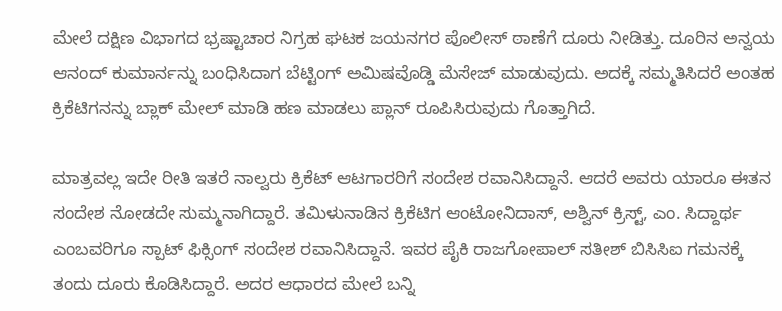ಮೇಲೆ ದಕ್ಷಿಣ ವಿಭಾಗದ ಭ್ರಷ್ಟಾಚಾರ ನಿಗ್ರಹ ಘಟಕ ಜಯನಗರ ಪೊಲೀಸ್ ಠಾಣೆಗೆ ದೂರು ನೀಡಿತ್ತು. ದೂರಿನ ಅನ್ವಯ ಆನಂದ್ ಕುಮಾರ್ನನ್ನು ಬಂಧಿಸಿದಾಗ ಬೆಟ್ಟಿಂಗ್ ಅಮಿಷವೊಡ್ಡಿ ಮೆಸೇಜ್ ಮಾಡುವುದು. ಅದಕ್ಕೆ ಸಮ್ಮತಿಸಿದರೆ ಅಂತಹ ಕ್ರಿಕೆಟಿಗನನ್ನು ಬ್ಲಾಕ್ ಮೇಲ್ ಮಾಡಿ ಹಣ ಮಾಡಲು ಪ್ಲಾನ್ ರೂಪಿಸಿರುವುದು ಗೊತ್ತಾಗಿದೆ.

ಮಾತ್ರವಲ್ಲ ಇದೇ ರೀತಿ ಇತರೆ ನಾಲ್ವರು ಕ್ರಿಕೆಟ್ ಆಟಗಾರರಿಗೆ ಸಂದೇಶ ರವಾನಿಸಿದ್ದಾನೆ. ಆದರೆ ಅವರು ಯಾರೂ ಈತನ ಸಂದೇಶ ನೋಡದೇ ಸುಮ್ಮನಾಗಿದ್ದಾರೆ. ತಮಿಳುನಾಡಿನ ಕ್ರಿಕೆಟಿಗ ಆಂಟೋನಿದಾಸ್, ಅಶ್ವಿನ್ ಕ್ರಿಸ್ಟ್, ಎಂ. ಸಿದ್ದಾರ್ಥ ಎಂಬವರಿಗೂ ಸ್ಪಾಟ್ ಫಿಕ್ಸಿಂಗ್ ಸಂದೇಶ ರವಾನಿಸಿದ್ದಾನೆ. ಇವರ ಪೈಕಿ ರಾಜಗೋಪಾಲ್ ಸತೀಶ್ ಬಿಸಿಸಿಐ ಗಮನಕ್ಕೆ ತಂದು ದೂರು ಕೊಡಿಸಿದ್ದಾರೆ. ಅದರ ಆಧಾರದ ಮೇಲೆ ಬನ್ನಿ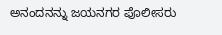ಅನಂದನನ್ನು ಜಯನಗರ ಪೊಲೀಸರು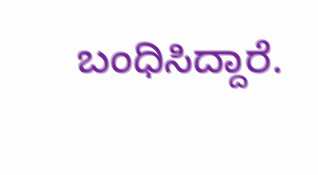ಬಂಧಿಸಿದ್ದಾರೆ.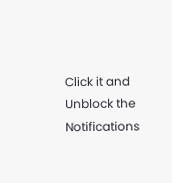Click it and Unblock the Notifications